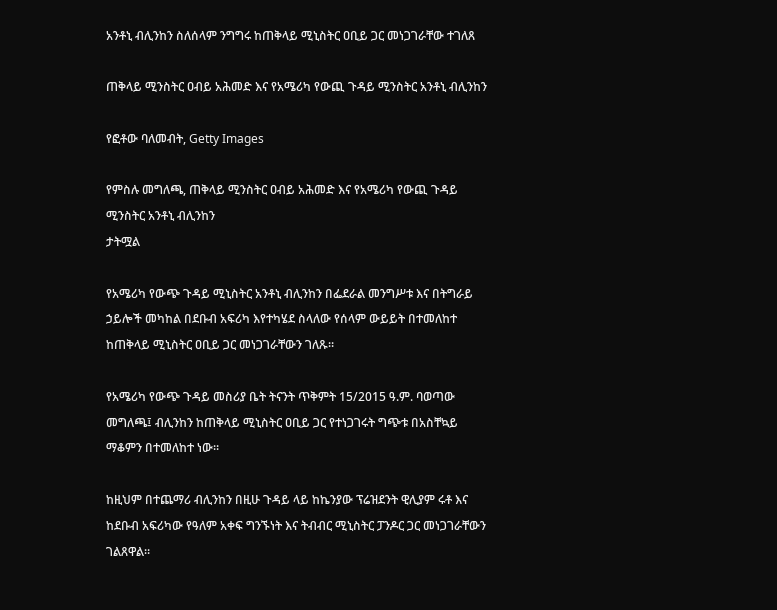አንቶኒ ብሊንከን ስለሰላም ንግግሩ ከጠቅላይ ሚኒስትር ዐቢይ ጋር መነጋገራቸው ተገለጸ

ጠቅላይ ሚንስትር ዐብይ አሕመድ እና የአሜሪካ የውጪ ጉዳይ ሚንስትር አንቶኒ ብሊንከን

የፎቶው ባለመብት, Getty Images

የምስሉ መግለጫ, ጠቅላይ ሚንስትር ዐብይ አሕመድ እና የአሜሪካ የውጪ ጉዳይ ሚንስትር አንቶኒ ብሊንከን
ታትሟል

የአሜሪካ የውጭ ጉዳይ ሚኒስትር አንቶኒ ብሊንከን በፌደራል መንግሥቱ እና በትግራይ ኃይሎች መካከል በደቡብ አፍሪካ እየተካሄደ ስላለው የሰላም ውይይት በተመለከተ ከጠቅላይ ሚኒስትር ዐቢይ ጋር መነጋገራቸውን ገለጹ።

የአሜሪካ የውጭ ጉዳይ መስሪያ ቤት ትናንት ጥቅምት 15/2015 ዓ.ም. ባወጣው መግለጫ፤ ብሊንከን ከጠቅላይ ሚኒስትር ዐቢይ ጋር የተነጋገሩት ግጭቱ በአስቸኳይ ማቆምን በተመለከተ ነው።

ከዚህም በተጨማሪ ብሊንከን በዚሁ ጉዳይ ላይ ከኬንያው ፕሬዝደንት ዊሊያም ሩቶ እና ከደቡብ አፍሪካው የዓለም አቀፍ ግንኙነት እና ትብብር ሚኒስትር ፓንዶር ጋር መነጋገራቸውን ገልጸዋል።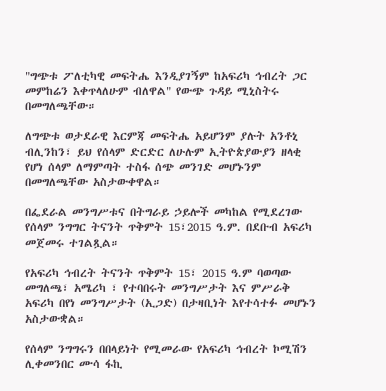"ግጭቱ ፖለቲካዊ መፍትሔ እንዲያገኝም ከአፍሪካ ኅብረት ጋር መምከሬን እቀጥላለሁም ብለዋል" የውጭ ጉዳይ ሚኒስትሩ በመግለጫቸው።

ለግጭቱ ወታደራዊ እርምጃ መፍትሔ አይሆንም ያሉት አንቶኒ ብሊንከን፣ ይህ የሰላም ድርድር ለሁሉም ኢትዮጵያውያን ዘላቂ የሆነ ሰላም ለማምጣት ተስፋ ሰጭ መንገድ መሆኑንም በመግለጫቸው አስታውቀዋል።

በፌደራል መንግሥቱና በትግራይ ኃይሎች መካከል የሚደረገው የሰላም ንግግር ትናንት ጥቅምት 15፣2015 ዓ.ም. በደቡብ አፍሪካ መጀመሩ ተገልጿል።

የአፍሪካ ኅብረት ትናንት ጥቅምት 15፣ 2015 ዓ.ም ባወጣው መግለጫ፣ አሜሪካ ፣ የተባበሩት መንግሥታት እና ምሥራቅ አፍሪካ በየነ መንግሥታት (ኢጋድ) በታዛቢነት እየተሳተፉ መሆኑን አስታውቋል።

የሰላም ንግግሩን በበላይነት የሚመራው የአፍሪካ ኅብረት ኮሚሽን ሊቀመንበር ሙሳ ፋኪ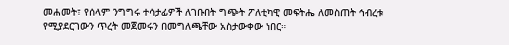መሐመት፣ የሰላም ንግግሩ ተሳታፊዎች ለገቡበት ግጭት ፖለቲካዊ መፍትሔ ለመስጠት ኅብረቱ የሚያደርገውን ጥረት መጀመሩን በመግለጫቸው አስታውቀው ነበር።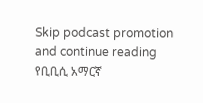Skip podcast promotion and continue reading
የቢቢሲ አማርኛ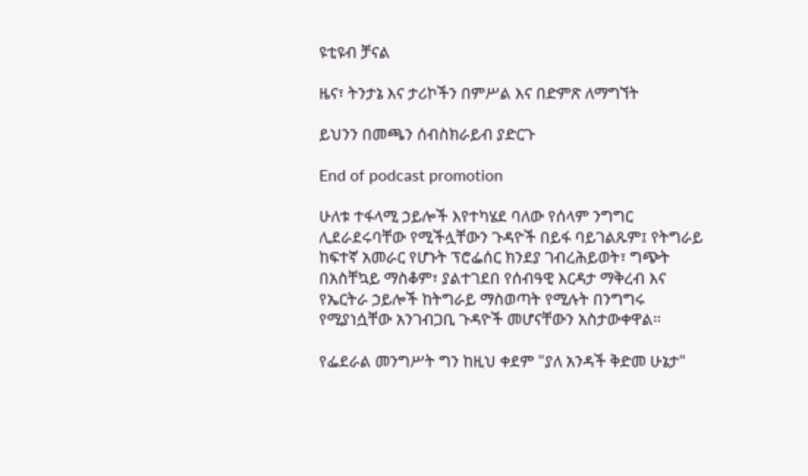ዩቲዩብ ቻናል

ዜና፣ ትንታኔ እና ታሪኮችን በምሥል እና በድምጽ ለማግኘት

ይህንን በመጫን ሰብስክራይብ ያድርጉ

End of podcast promotion

ሁለቱ ተፋላሚ ኃይሎች እየተካሄደ ባለው የሰላም ንግግር ሊደራደሩባቸው የሚችሏቸውን ጉዳዮች በይፋ ባይገልጹም፤ የትግራይ ከፍተኛ አመራር የሆኑት ፕሮፌሰር ክንደያ ገብረሕይወት፣ ግጭት በአስቸኳይ ማስቆም፣ ያልተገደበ የሰብዓዊ እርዳታ ማቅረብ እና የኤርትራ ኃይሎች ከትግራይ ማስወጣት የሚሉት በንግግሩ የሚያነሷቸው አንገብጋቢ ጉዳዮች መሆናቸውን አስታውቀዋል።

የፌደራል መንግሥት ግን ከዚህ ቀደም "ያለ አንዳች ቅድመ ሁኔታ"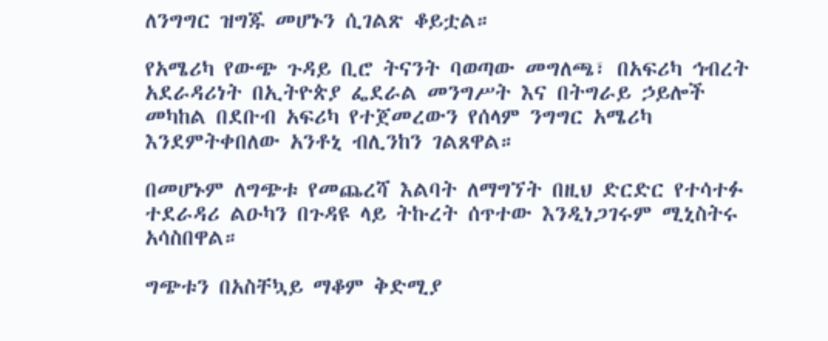ለንግግር ዝግጁ መሆኑን ሲገልጽ ቆይቷል።

የአሜሪካ የውጭ ጉዳይ ቢሮ ትናንት ባወጣው መግለጫ፣ በአፍሪካ ኅብረት አደራዳሪነት በኢትዮጵያ ፌደራል መንግሥት እና በትግራይ ኃይሎች መካከል በደቡብ አፍሪካ የተጀመረውን የሰላም ንግግር አሜሪካ እንደምትቀበለው አንቶኒ ብሊንከን ገልጸዋል።

በመሆኑም ለግጭቱ የመጨረሻ እልባት ለማግኘት በዚህ ድርድር የተሳተፉ ተደራዳሪ ልዑካን በጉዳዩ ላይ ትኩረት ሰጥተው እንዲነጋገሩም ሚኒስትሩ አሳስበዋል።

ግጭቱን በአስቸኳይ ማቆም ቅድሚያ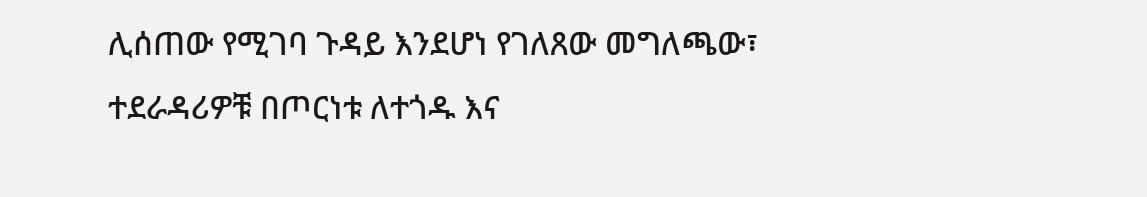ሊሰጠው የሚገባ ጉዳይ እንደሆነ የገለጸው መግለጫው፣ ተደራዳሪዎቹ በጦርነቱ ለተጎዱ እና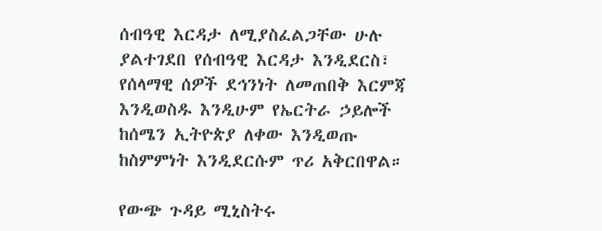ሰብዓዊ እርዳታ ለሚያስፈልጋቸው ሁሉ ያልተገደበ የሰብዓዊ እርዳታ እንዲደርስ፣ የሰላማዊ ሰዎች ደኅንነት ለመጠበቅ እርምጃ እንዲወስዱ እንዲሁም የኤርትራ ኃይሎች ከሰሜን ኢትዮጵያ ለቀው እንዲወጡ ከስምምነት እንዲደርሱም ጥሪ አቅርበዋል።

የውጭ ጉዳይ ሚኒስትሩ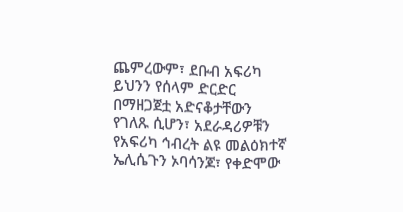ጨምረውም፣ ደቡብ አፍሪካ ይህንን የሰላም ድርድር በማዘጋጀቷ አድናቆታቸውን የገለጹ ሲሆን፣ አደራዳሪዎቹን የአፍሪካ ኅብረት ልዩ መልዕክተኛ ኤሊሴጉን ኦባሳንጆ፣ የቀድሞው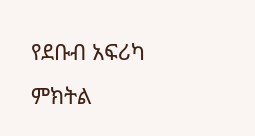የደቡብ አፍሪካ ምክትል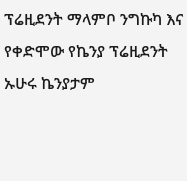ፕሬዚደንት ማላምቦ ንግኩካ እና የቀድሞው የኬንያ ፕሬዚደንት ኡሁሩ ኬንያታም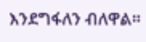እንደግፋለን ብለዋል።